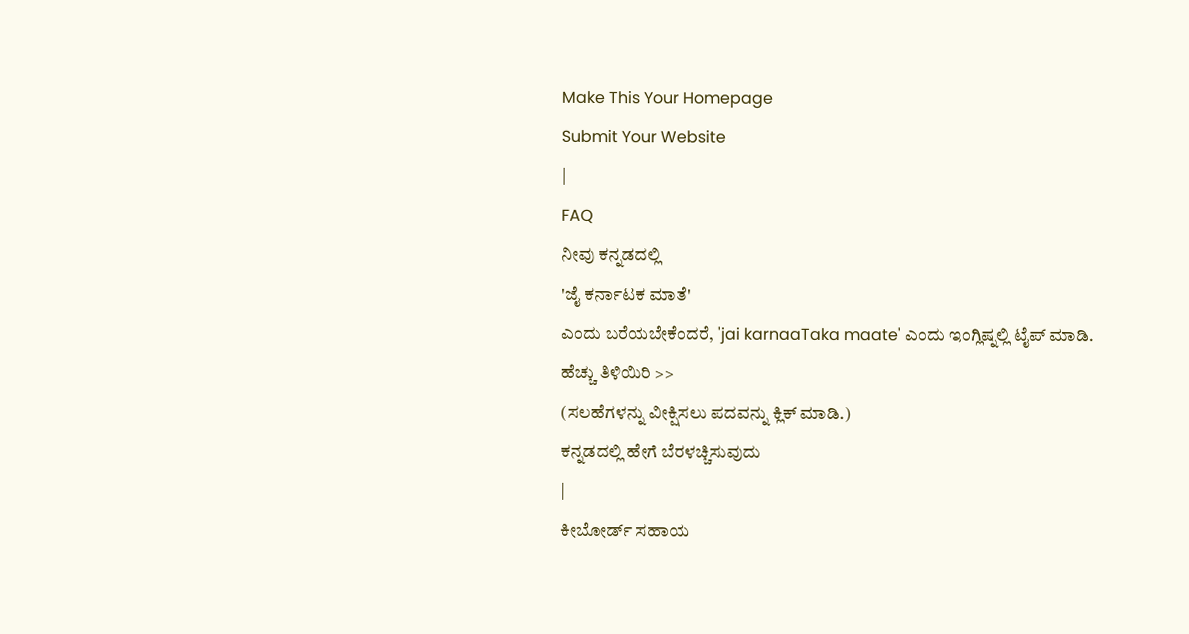Make This Your Homepage
Submit Your Website
|
FAQ
ನೀವು ಕನ್ನಡದಲ್ಲಿ
'ಜೈ ಕರ್ನಾಟಕ ಮಾತೆ'
ಎಂದು ಬರೆಯಬೇಕೆಂದರೆ, 'jai karnaaTaka maate' ಎಂದು ಇಂಗ್ಲಿಷ್ನಲ್ಲಿ ಟೈಪ್ ಮಾಡಿ.
ಹೆಚ್ಚು ತಿಳಿಯಿರಿ >>
(ಸಲಹೆಗಳನ್ನು ವೀಕ್ಷಿಸಲು ಪದವನ್ನು ಕ್ಲಿಕ್ ಮಾಡಿ.)
ಕನ್ನಡದಲ್ಲಿ ಹೇಗೆ ಬೆರಳಚ್ಚಿಸುವುದು
|
ಕೀಬೋರ್ಡ್ ಸಹಾಯ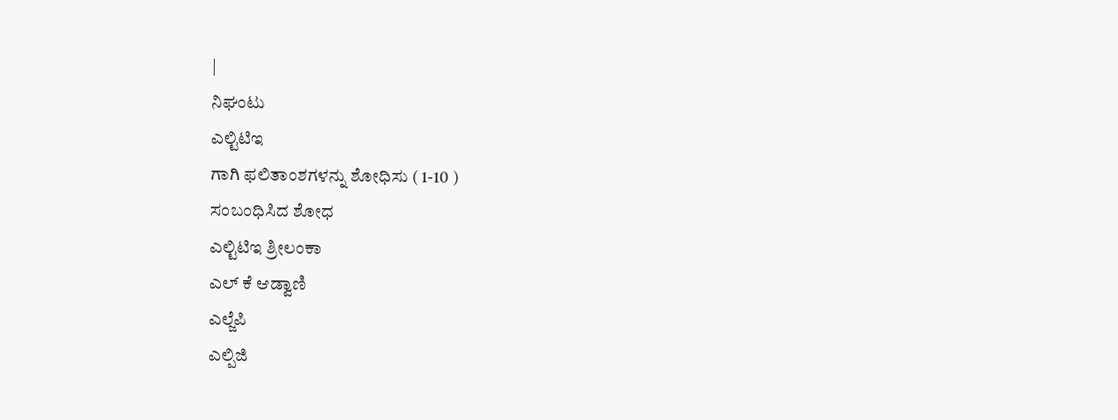|
ನಿಘಂಟು
ಎಲ್ಟಿಟಿಇ
ಗಾಗಿ ಫಲಿತಾಂಶಗಳನ್ನು ಶೋಧಿಸು ( 1-10 )
ಸಂಬಂಧಿಸಿದ ಶೋಧ
ಎಲ್ಟಿಟಿಇ ಶ್ರೀಲಂಕಾ
ಎಲ್ ಕೆ ಆಡ್ವಾಣಿ
ಎಲ್ಜೆಪಿ
ಎಲ್ಪಿಜಿ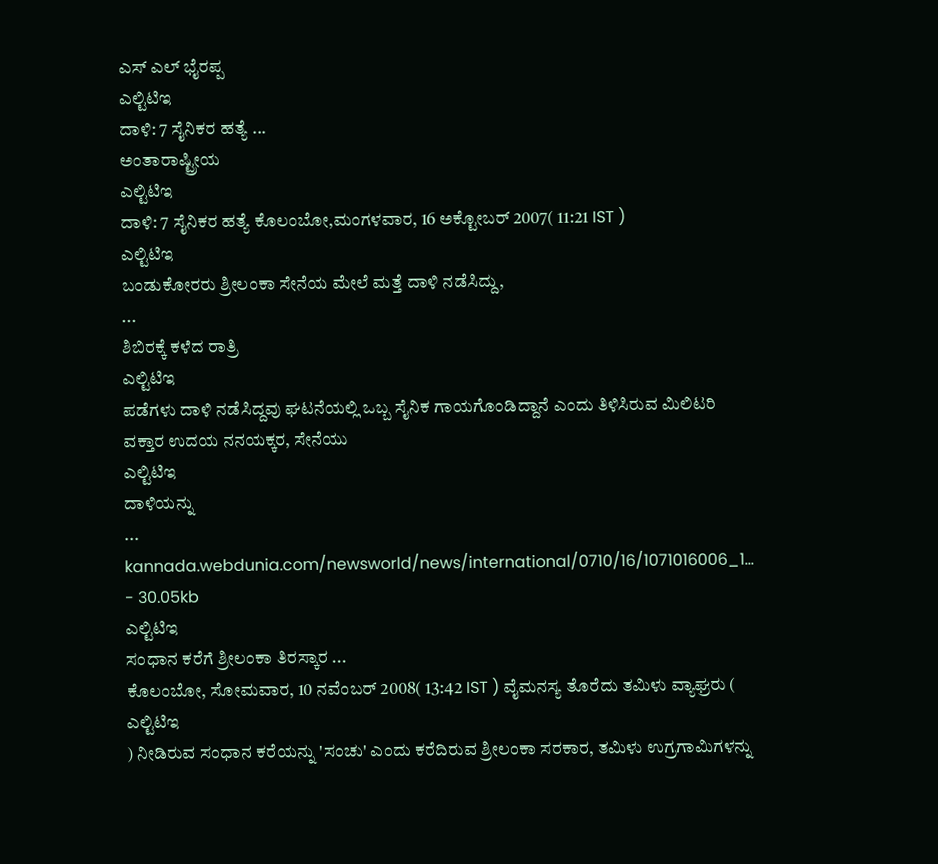ಎಸ್ ಎಲ್ ಭೈರಪ್ಪ
ಎಲ್ಟಿಟಿಇ
ದಾಳಿ: 7 ಸೈನಿಕರ ಹತ್ಯೆ ...
ಅಂತಾರಾಷ್ಟ್ರೀಯ
ಎಲ್ಟಿಟಿಇ
ದಾಳಿ: 7 ಸೈನಿಕರ ಹತ್ಯೆ ಕೊಲಂಬೋ,ಮಂಗಳವಾರ, 16 ಅಕ್ಟೋಬರ್ 2007( 11:21 IST )
ಎಲ್ಟಿಟಿಇ
ಬಂಡುಕೋರರು ಶ್ರೀಲಂಕಾ ಸೇನೆಯ ಮೇಲೆ ಮತ್ತೆ ದಾಳಿ ನಡೆಸಿದ್ದು,
...
ಶಿಬಿರಕ್ಕೆ ಕಳೆದ ರಾತ್ರಿ
ಎಲ್ಟಿಟಿಇ
ಪಡೆಗಳು ದಾಳಿ ನಡೆಸಿದ್ದವು ಘಟನೆಯಲ್ಲಿ ಒಬ್ಬ ಸೈನಿಕ ಗಾಯಗೊಂಡಿದ್ದಾನೆ ಎಂದು ತಿಳಿಸಿರುವ ಮಿಲಿಟರಿ ವಕ್ತಾರ ಉದಯ ನನಯಕ್ಕರ, ಸೇನೆಯು
ಎಲ್ಟಿಟಿಇ
ದಾಳಿಯನ್ನು
...
kannada.webdunia.com/newsworld/news/international/0710/16/1071016006_1... - 30.05kb
ಎಲ್ಟಿಟಿಇ
ಸಂಧಾನ ಕರೆಗೆ ಶ್ರೀಲಂಕಾ ತಿರಸ್ಕಾರ ...
ಕೊಲಂಬೋ, ಸೋಮವಾರ, 10 ನವೆಂಬರ್ 2008( 13:42 IST ) ವೈಮನಸ್ಯ ತೊರೆದು ತಮಿಳು ವ್ಯಾಘ್ರರು (
ಎಲ್ಟಿಟಿಇ
) ನೀಡಿರುವ ಸಂಧಾನ ಕರೆಯನ್ನು 'ಸಂಚು' ಎಂದು ಕರೆದಿರುವ ಶ್ರೀಲಂಕಾ ಸರಕಾರ, ತಮಿಳು ಉಗ್ರಗಾಮಿಗಳನ್ನು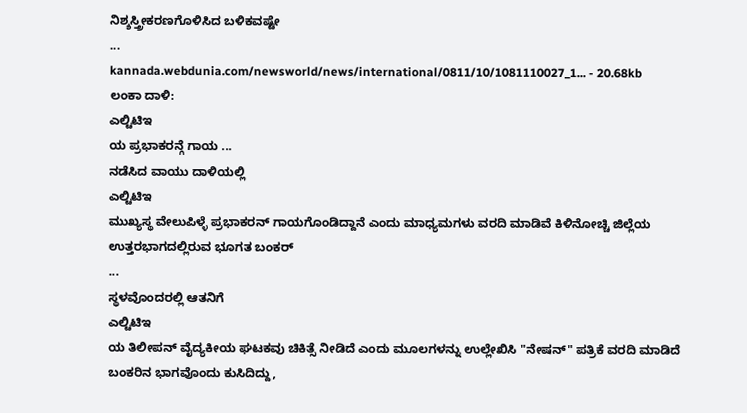ನಿಶ್ಶಸ್ತ್ರೀಕರಣಗೊಳಿಸಿದ ಬಳಿಕವಷ್ಟೇ
...
kannada.webdunia.com/newsworld/news/international/0811/10/1081110027_1... - 20.68kb
ಲಂಕಾ ದಾಳಿ:
ಎಲ್ಟಿಟಿಇ
ಯ ಪ್ರಭಾಕರನ್ಗೆ ಗಾಯ ...
ನಡೆಸಿದ ವಾಯು ದಾಳಿಯಲ್ಲಿ
ಎಲ್ಟಿಟಿಇ
ಮುಖ್ಯಸ್ಥ ವೇಲುಪಿಳ್ಳೆ ಪ್ರಭಾಕರನ್ ಗಾಯಗೊಂಡಿದ್ದಾನೆ ಎಂದು ಮಾಧ್ಯಮಗಳು ವರದಿ ಮಾಡಿವೆ ಕಿಳಿನೋಚ್ಚಿ ಜಿಲ್ಲೆಯ ಉತ್ತರಭಾಗದಲ್ಲಿರುವ ಭೂಗತ ಬಂಕರ್
...
ಸ್ಥಳವೊಂದರಲ್ಲಿ ಆತನಿಗೆ
ಎಲ್ಟಿಟಿಇ
ಯ ತಿಲೀಪನ್ ವೈದ್ಯಕೀಯ ಘಟಕವು ಚಿಕಿತ್ಸೆ ನೀಡಿದೆ ಎಂದು ಮೂಲಗಳನ್ನು ಉಲ್ಲೇಖಿಸಿ "ನೇಷನ್" ಪತ್ರಿಕೆ ವರದಿ ಮಾಡಿದೆ ಬಂಕರಿನ ಭಾಗವೊಂದು ಕುಸಿದಿದ್ದು,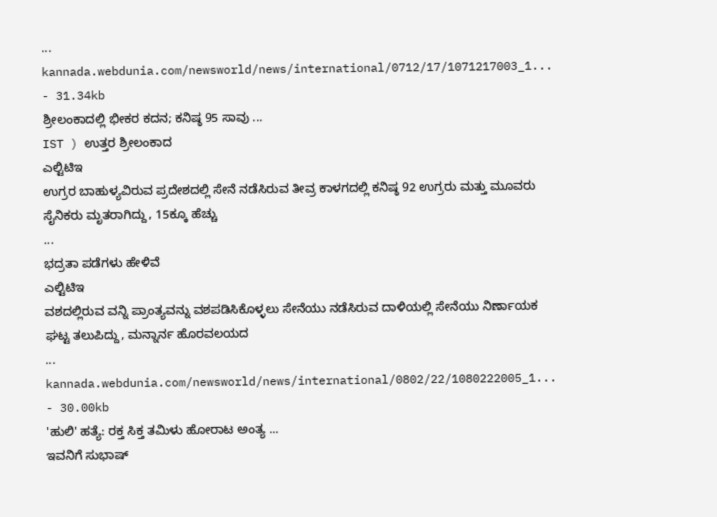...
kannada.webdunia.com/newsworld/news/international/0712/17/1071217003_1... - 31.34kb
ಶ್ರೀಲಂಕಾದಲ್ಲಿ ಭೀಕರ ಕದನ; ಕನಿಷ್ಠ 95 ಸಾವು ...
IST ) ಉತ್ತರ ಶ್ರೀಲಂಕಾದ
ಎಲ್ಟಿಟಿಇ
ಉಗ್ರರ ಬಾಹುಳ್ಯವಿರುವ ಪ್ರದೇಶದಲ್ಲಿ ಸೇನೆ ನಡೆಸಿರುವ ತೀವ್ರ ಕಾಳಗದಲ್ಲಿ ಕನಿಷ್ಠ 92 ಉಗ್ರರು ಮತ್ತು ಮೂವರು ಸೈನಿಕರು ಮೃತರಾಗಿದ್ದು, 15ಕ್ಕೂ ಹೆಚ್ಚು
...
ಭದ್ರತಾ ಪಡೆಗಳು ಹೇಳಿವೆ
ಎಲ್ಟಿಟಿಇ
ವಶದಲ್ಲಿರುವ ವನ್ನಿ ಪ್ರಾಂತ್ಯವನ್ನು ವಶಪಡಿಸಿಕೊಳ್ಳಲು ಸೇನೆಯು ನಡೆಸಿರುವ ದಾಳಿಯಲ್ಲಿ ಸೇನೆಯು ನಿರ್ಣಾಯಕ ಘಟ್ಟ ತಲುಪಿದ್ದು, ಮನ್ನಾರ್ನ ಹೊರವಲಯದ
...
kannada.webdunia.com/newsworld/news/international/0802/22/1080222005_1... - 30.00kb
'ಹುಲಿ' ಹತ್ಯೆ: ರಕ್ತ ಸಿಕ್ತ ತಮಿಳು ಹೋರಾಟ ಅಂತ್ಯ ...
ಇವನಿಗೆ ಸುಭಾಷ್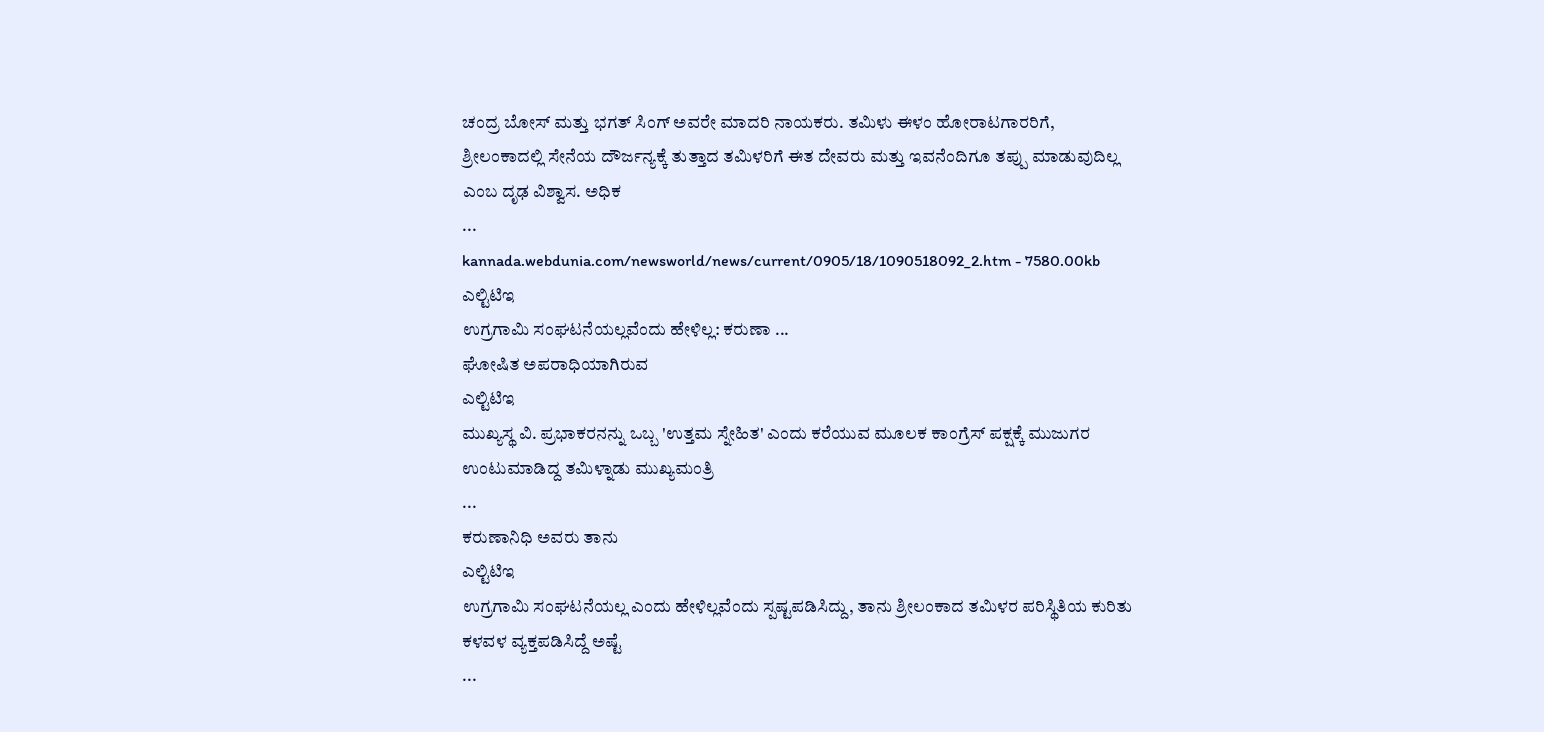ಚಂದ್ರ ಬೋಸ್ ಮತ್ತು ಭಗತ್ ಸಿಂಗ್ ಅವರೇ ಮಾದರಿ ನಾಯಕರು. ತಮಿಳು ಈಳಂ ಹೋರಾಟಗಾರರಿಗೆ, ಶ್ರೀಲಂಕಾದಲ್ಲಿ ಸೇನೆಯ ದೌರ್ಜನ್ಯಕ್ಕೆ ತುತ್ತಾದ ತಮಿಳರಿಗೆ ಈತ ದೇವರು ಮತ್ತು ಇವನೆಂದಿಗೂ ತಪ್ಪು ಮಾಡುವುದಿಲ್ಲ ಎಂಬ ದೃಢ ವಿಶ್ವಾಸ. ಅಧಿಕ
...
kannada.webdunia.com/newsworld/news/current/0905/18/1090518092_2.htm - 7580.00kb
ಎಲ್ಟಿಟಿಇ
ಉಗ್ರಗಾಮಿ ಸಂಘಟನೆಯಲ್ಲವೆಂದು ಹೇಳಿಲ್ಲ: ಕರುಣಾ ...
ಘೋಷಿತ ಅಪರಾಧಿಯಾಗಿರುವ
ಎಲ್ಟಿಟಿಇ
ಮುಖ್ಯಸ್ಥ ವಿ. ಪ್ರಭಾಕರನನ್ನು ಒಬ್ಬ 'ಉತ್ತಮ ಸ್ನೇಹಿತ' ಎಂದು ಕರೆಯುವ ಮೂಲಕ ಕಾಂಗ್ರೆಸ್ ಪಕ್ಷಕ್ಕೆ ಮುಜುಗರ ಉಂಟುಮಾಡಿದ್ದ ತಮಿಳ್ನಾಡು ಮುಖ್ಯಮಂತ್ರಿ
...
ಕರುಣಾನಿಧಿ ಅವರು ತಾನು
ಎಲ್ಟಿಟಿಇ
ಉಗ್ರಗಾಮಿ ಸಂಘಟನೆಯಲ್ಲ ಎಂದು ಹೇಳಿಲ್ಲವೆಂದು ಸ್ಪಷ್ಟಪಡಿಸಿದ್ದು, ತಾನು ಶ್ರೀಲಂಕಾದ ತಮಿಳರ ಪರಿಸ್ಥಿತಿಯ ಕುರಿತು ಕಳವಳ ವ್ಯಕ್ತಪಡಿಸಿದ್ದೆ ಅಷ್ಟೆ
...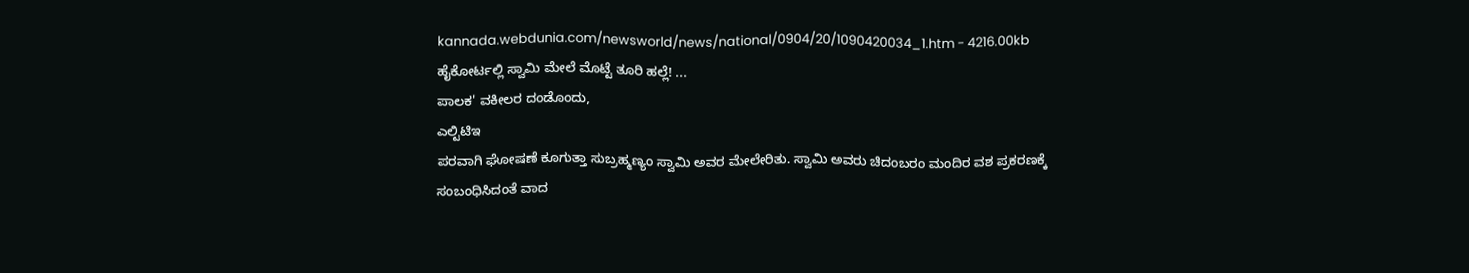kannada.webdunia.com/newsworld/news/national/0904/20/1090420034_1.htm - 4216.00kb
ಹೈಕೋರ್ಟಲ್ಲಿ ಸ್ವಾಮಿ ಮೇಲೆ ಮೊಟ್ಟೆ ತೂರಿ ಹಲ್ಲೆ! ...
ಪಾಲಕ' ವಕೀಲರ ದಂಡೊಂದು,
ಎಲ್ಟಿಟಿಇ
ಪರವಾಗಿ ಘೋಷಣೆ ಕೂಗುತ್ತಾ ಸುಬ್ರಹ್ಮಣ್ಯಂ ಸ್ವಾಮಿ ಅವರ ಮೇಲೇರಿತು. ಸ್ವಾಮಿ ಅವರು ಚಿದಂಬರಂ ಮಂದಿರ ವಶ ಪ್ರಕರಣಕ್ಕೆ ಸಂಬಂಧಿಸಿದಂತೆ ವಾದ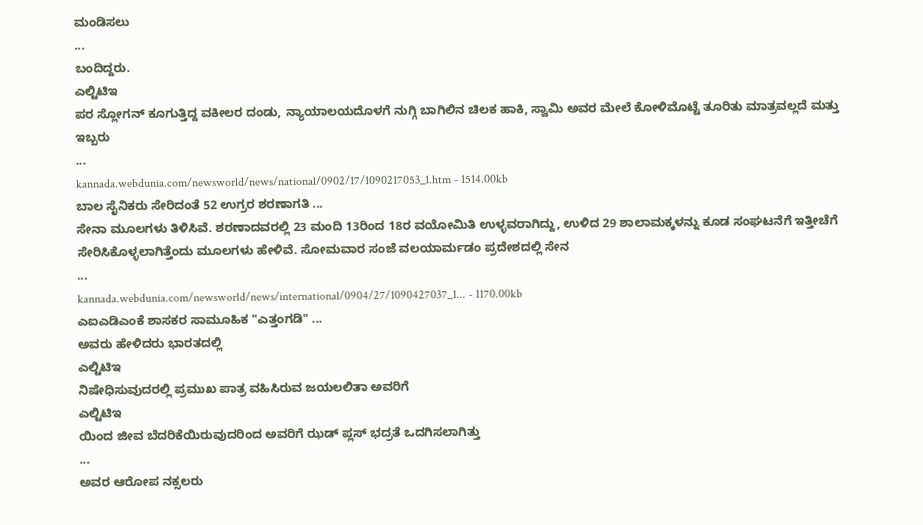ಮಂಡಿಸಲು
...
ಬಂದಿದ್ದರು.
ಎಲ್ಟಿಟಿಇ
ಪರ ಸ್ಲೋಗನ್ ಕೂಗುತ್ತಿದ್ದ ವಕೀಲರ ದಂಡು, ನ್ಯಾಯಾಲಯದೊಳಗೆ ನುಗ್ಗಿ ಬಾಗಿಲಿನ ಚಿಲಕ ಹಾಕಿ, ಸ್ವಾಮಿ ಅವರ ಮೇಲೆ ಕೋಳಿಮೊಟ್ಟೆ ತೂರಿತು ಮಾತ್ರವಲ್ಲದೆ ಮತ್ತು ಇಬ್ಬರು
...
kannada.webdunia.com/newsworld/news/national/0902/17/1090217053_1.htm - 1514.00kb
ಬಾಲ ಸೈನಿಕರು ಸೇರಿದಂತೆ 52 ಉಗ್ರರ ಶರಣಾಗತಿ ...
ಸೇನಾ ಮೂಲಗಳು ತಿಳಿಸಿವೆ. ಶರಣಾದವರಲ್ಲಿ 23 ಮಂದಿ 13ರಿಂದ 18ರ ವಯೋಮಿತಿ ಉಳ್ಳವರಾಗಿದ್ದು, ಉಳಿದ 29 ಶಾಲಾಮಕ್ಕಳನ್ನು ಕೂಡ ಸಂಘಟನೆಗೆ ಇತ್ತೀಚೆಗೆ ಸೇರಿಸಿಕೊಳ್ಳಲಾಗಿತ್ತೆಂದು ಮೂಲಗಳು ಹೇಳಿವೆ. ಸೋಮವಾರ ಸಂಜೆ ವಲಯಾರ್ಮಡಂ ಪ್ರದೇಶದಲ್ಲಿ ಸೇನ
...
kannada.webdunia.com/newsworld/news/international/0904/27/1090427037_1... - 1170.00kb
ಎಐಎಡಿಎಂಕೆ ಶಾಸಕರ ಸಾಮೂಹಿಕ "ಎತ್ತಂಗಡಿ" ...
ಅವರು ಹೇಳಿದರು ಭಾರತದಲ್ಲಿ
ಎಲ್ಟಿಟಿಇ
ನಿಷೇಧಿಸುವುದರಲ್ಲಿ ಪ್ರಮುಖ ಪಾತ್ರ ವಹಿಸಿರುವ ಜಯಲಲಿತಾ ಅವರಿಗೆ
ಎಲ್ಟಿಟಿಇ
ಯಿಂದ ಜೀವ ಬೆದರಿಕೆಯಿರುವುದರಿಂದ ಅವರಿಗೆ ಝಡ್ ಪ್ಲಸ್ ಭದ್ರತೆ ಒದಗಿಸಲಾಗಿತ್ತು
...
ಅವರ ಆರೋಪ ನಕ್ಸಲರು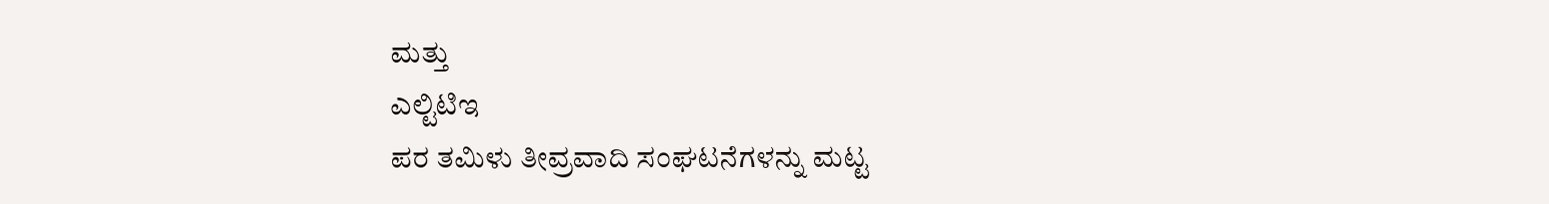ಮತ್ತು
ಎಲ್ಟಿಟಿಇ
ಪರ ತಮಿಳು ತೀವ್ರವಾದಿ ಸಂಘಟನೆಗಳನ್ನು ಮಟ್ಟ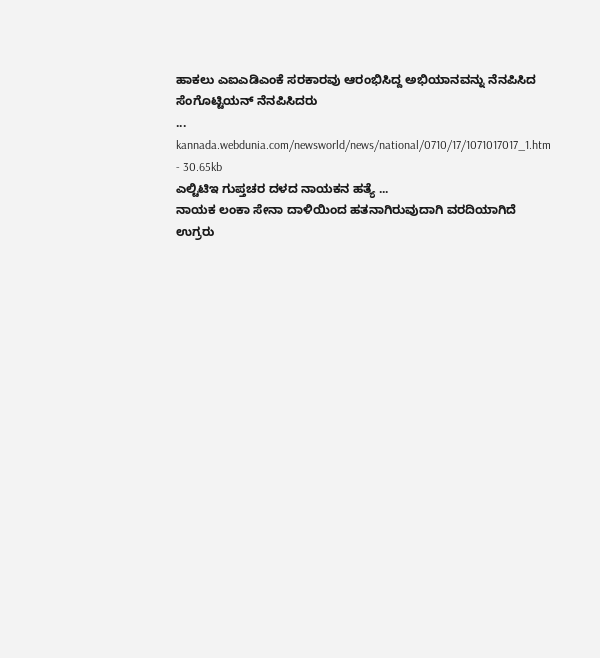ಹಾಕಲು ಎಐಎಡಿಎಂಕೆ ಸರಕಾರವು ಆರಂಭಿಸಿದ್ದ ಅಭಿಯಾನವನ್ನು ನೆನಪಿಸಿದ ಸೆಂಗೊಟ್ಟಿಯನ್ ನೆನಪಿಸಿದರು
...
kannada.webdunia.com/newsworld/news/national/0710/17/1071017017_1.htm - 30.65kb
ಎಲ್ಟಿಟಿಇ ಗುಪ್ತಚರ ದಳದ ನಾಯಕನ ಹತ್ಯೆ ...
ನಾಯಕ ಲಂಕಾ ಸೇನಾ ದಾಳಿಯಿಂದ ಹತನಾಗಿರುವುದಾಗಿ ವರದಿಯಾಗಿದೆ ಉಗ್ರರು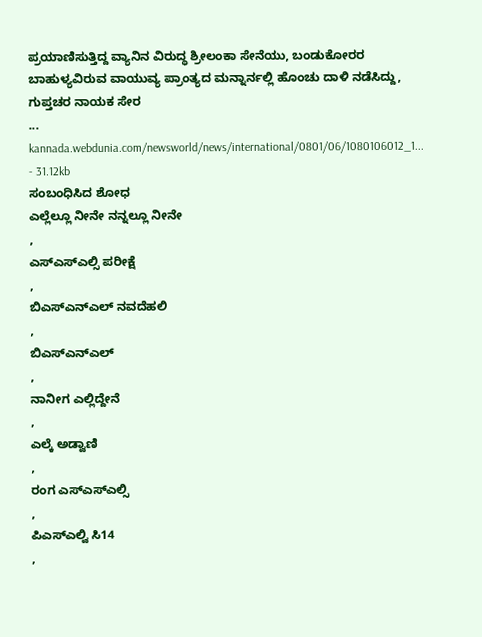ಪ್ರಯಾಣಿಸುತ್ತಿದ್ದ ವ್ಯಾನಿನ ವಿರುದ್ಧ ಶ್ರೀಲಂಕಾ ಸೇನೆಯು, ಬಂಡುಕೋರರ ಬಾಹುಳ್ಯವಿರುವ ವಾಯುವ್ಯ ಪ್ರಾಂತ್ಯದ ಮನ್ನಾರ್ನಲ್ಲಿ ಹೊಂಚು ದಾಳಿ ನಡೆಸಿದ್ದು, ಗುಪ್ತಚರ ನಾಯಕ ಸೇರ
...
kannada.webdunia.com/newsworld/news/international/0801/06/1080106012_1... - 31.12kb
ಸಂಬಂಧಿಸಿದ ಶೋಧ
ಎಲ್ಲೆಲ್ಲೂ ನೀನೇ ನನ್ನಲ್ಲೂ ನೀನೇ
,
ಎಸ್ಎಸ್ಎಲ್ಸಿ ಪರೀಕ್ಷೆ
,
ಬಿಎಸ್ಎನ್ಎಲ್ ನವದೆಹಲಿ
,
ಬಿಎಸ್ಎನ್ಎಲ್
,
ನಾನೀಗ ಎಲ್ಲಿದ್ದೇನೆ
,
ಎಲ್ಕೆ ಅಡ್ವಾಣಿ
,
ರಂಗ ಎಸ್ಎಸ್ಎಲ್ಸಿ
,
ಪಿಎಸ್ಎಲ್ವಿ ಸಿ14
,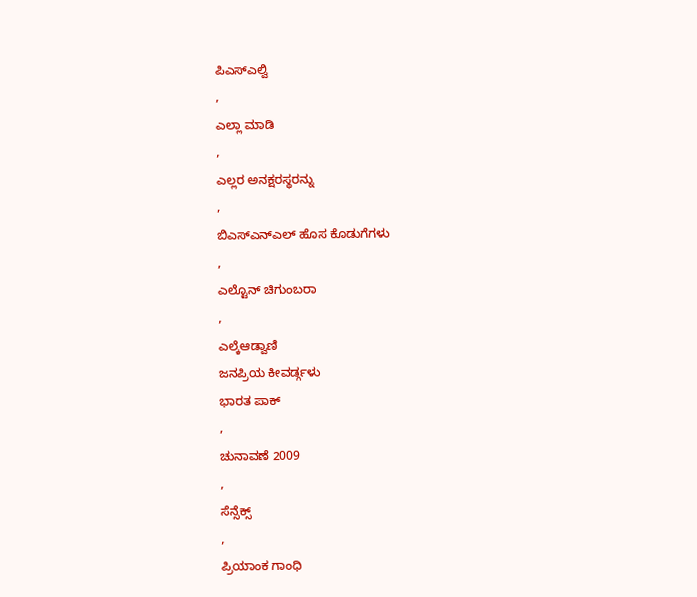ಪಿಎಸ್ಎಲ್ವಿ
,
ಎಲ್ಲಾ ಮಾಡಿ
,
ಎಲ್ಲರ ಅನಕ್ಷರಸ್ಥರನ್ನು
,
ಬಿಎಸ್ಎನ್ಎಲ್ ಹೊಸ ಕೊಡುಗೆಗಳು
,
ಎಲ್ಟೊನ್ ಚಿಗುಂಬರಾ
,
ಎಲ್ಕೆಆಡ್ವಾಣಿ
ಜನಪ್ರಿಯ ಕೀವರ್ಡ್ಗಳು
ಭಾರತ ಪಾಕ್
,
ಚುನಾವಣೆ 2009
,
ಸೆನ್ಸೆಕ್ಸ್
,
ಪ್ರಿಯಾಂಕ ಗಾಂಧಿ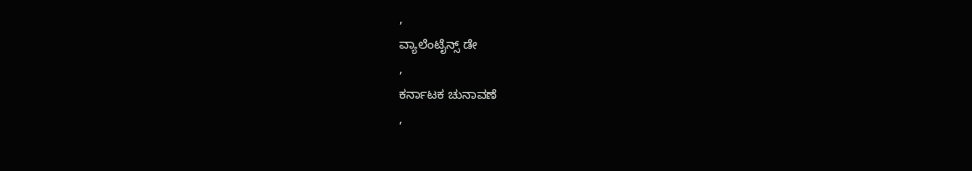,
ವ್ಯಾಲೆಂಟೈನ್ಸ್ ಡೇ
,
ಕರ್ನಾಟಕ ಚುನಾವಣೆ
,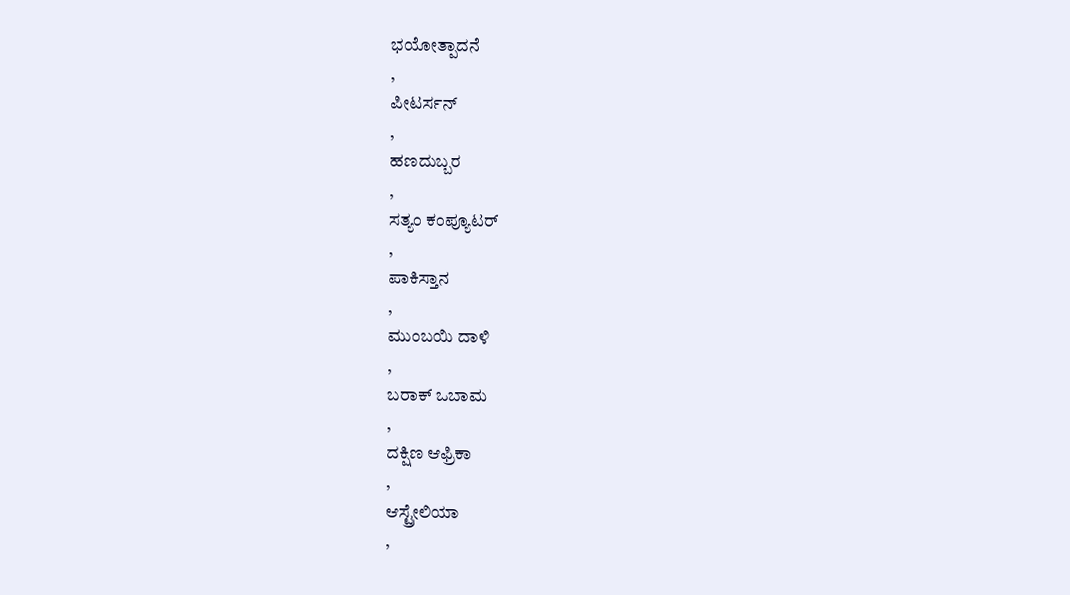ಭಯೋತ್ಪಾದನೆ
,
ಪೀಟರ್ಸನ್
,
ಹಣದುಬ್ಬರ
,
ಸತ್ಯಂ ಕಂಪ್ಯೂಟರ್
,
ಪಾಕಿಸ್ತಾನ
,
ಮುಂಬಯಿ ದಾಳಿ
,
ಬರಾಕ್ ಒಬಾಮ
,
ದಕ್ಷಿಣ ಆಫ್ರಿಕಾ
,
ಆಸ್ಟ್ರೇಲಿಯಾ
,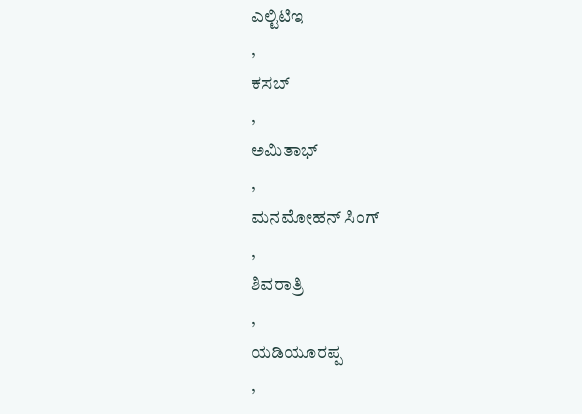ಎಲ್ಟಿಟಿಇ
,
ಕಸಬ್
,
ಅಮಿತಾಭ್
,
ಮನಮೋಹನ್ ಸಿಂಗ್
,
ಶಿವರಾತ್ರಿ
,
ಯಡಿಯೂರಪ್ಪ
,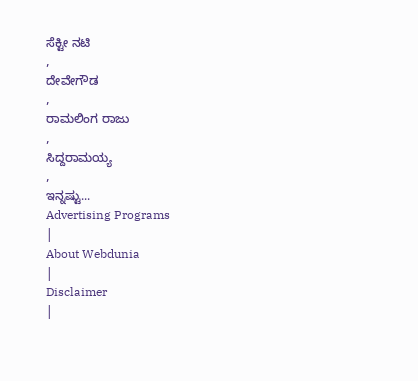ಸೆಕ್ಟೀ ನಟಿ
,
ದೇವೇಗೌಡ
,
ರಾಮಲಿಂಗ ರಾಜು
,
ಸಿದ್ದರಾಮಯ್ಯ
,
ಇನ್ನಷ್ಟು...
Advertising Programs
|
About Webdunia
|
Disclaimer
|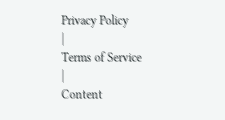Privacy Policy
|
Terms of Service
|
Content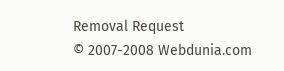Removal Request
© 2007-2008 Webdunia.com